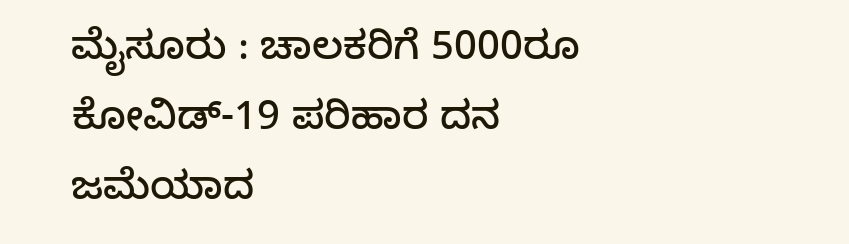ಮೈಸೂರು : ಚಾಲಕರಿಗೆ 5000ರೂ ಕೋವಿಡ್-19 ಪರಿಹಾರ ದನ ಜಮೆಯಾದ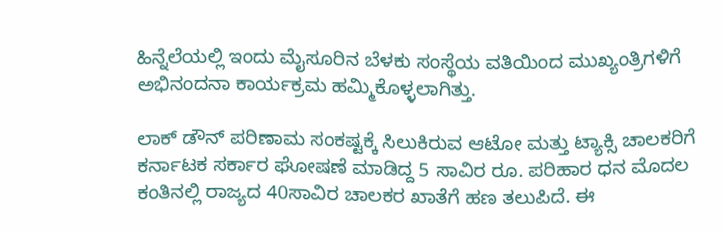ಹಿನ್ನೆಲೆಯಲ್ಲಿ ಇಂದು ಮೈಸೂರಿನ ಬೆಳಕು ಸಂಸ್ಥೆಯ ವತಿಯಿಂದ ಮುಖ್ಯಂತ್ರಿಗಳಿಗೆ ಅಭಿನಂದನಾ ಕಾರ್ಯಕ್ರಮ ಹಮ್ಮಿಕೊಳ್ಳಲಾಗಿತ್ತು.

ಲಾಕ್ ಡೌನ್ ಪರಿಣಾಮ ಸಂಕಷ್ಟಕ್ಕೆ ಸಿಲುಕಿರುವ ಆಟೋ ಮತ್ತು ಟ್ಯಾಕ್ಸಿ ಚಾಲಕರಿಗೆ ಕರ್ನಾಟಕ ಸರ್ಕಾರ ಘೋಷಣೆ ಮಾಡಿದ್ದ 5 ಸಾವಿರ ರೂ. ಪರಿಹಾರ ಧನ ಮೊದಲ ಕಂತಿನಲ್ಲಿ ರಾಜ್ಯದ 40ಸಾವಿರ ಚಾಲಕರ ಖಾತೆಗೆ ಹಣ ತಲುಪಿದೆ. ಈ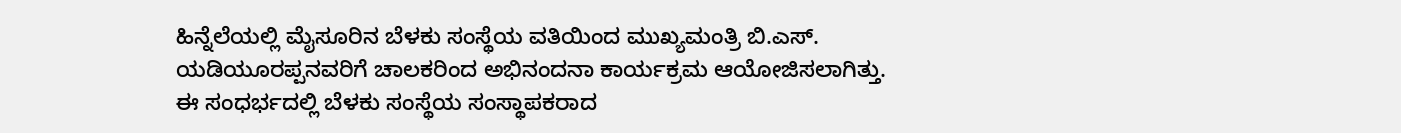ಹಿನ್ನೆಲೆಯಲ್ಲಿ ಮೈಸೂರಿನ ಬೆಳಕು ಸಂಸ್ಥೆಯ ವತಿಯಿಂದ ಮುಖ್ಯಮಂತ್ರಿ ಬಿ.ಎಸ್. ಯಡಿಯೂರಪ್ಪನವರಿಗೆ ಚಾಲಕರಿಂದ ಅಭಿನಂದನಾ ಕಾರ್ಯಕ್ರಮ ಆಯೋಜಿಸಲಾಗಿತ್ತು.
ಈ ಸಂಧರ್ಭದಲ್ಲಿ ಬೆಳಕು ಸಂಸ್ಥೆಯ ಸಂಸ್ಥಾಪಕರಾದ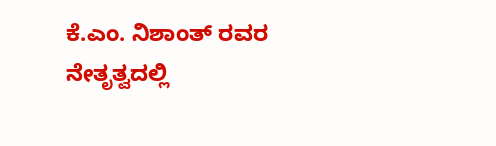ಕೆ.ಎಂ. ನಿಶಾಂತ್ ರವರ ನೇತೃತ್ವದಲ್ಲಿ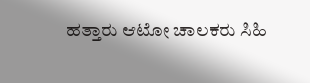ಹತ್ತಾರು ಆಟೋ ಚಾಲಕರು ಸಿಹಿ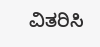ವಿತರಿಸಿ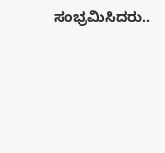ಸಂಭ್ರಮಿಸಿದರು..